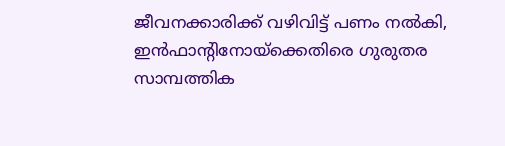ജീവനക്കാരിക്ക് വഴിവിട്ട് പണം നൽകി, ഇൻഫാന്‍റിനോയ്‌ക്കെതിരെ ഗുരുതര സാമ്പത്തിക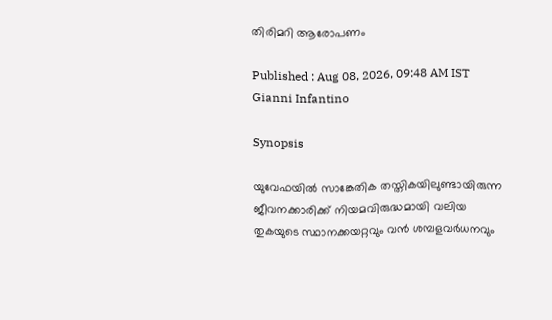തിരിമറി ആരോപണം

Published : Aug 08, 2026, 09:48 AM IST
Gianni Infantino

Synopsis

യുവേഫയിൽ സാങ്കേതിക തസ്തികയിലുണ്ടായിരുന്ന ജീവനക്കാരിക്ക് നിയമവിരുദ്ധമായി വലിയ തുകയുടെ സ്ഥാനക്കയറ്റവും വൻ ശമ്പളവർധനവും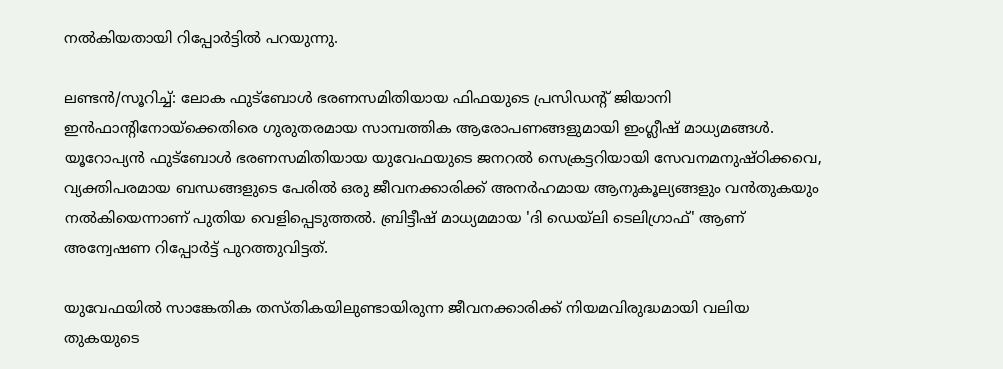നൽകിയതായി റിപ്പോർട്ടിൽ പറയുന്നു.

ലണ്ടൻ/സൂറിച്ച്: ലോക ഫുട്ബോൾ ഭരണസമിതിയായ ഫിഫയുടെ പ്രസിഡന്‍റ് ജിയാനി ഇൻഫാന്‍റിനോയ്‌ക്കെതിരെ ഗുരുതരമായ സാമ്പത്തിക ആരോപണങ്ങളുമായി ഇംഗ്ലീഷ് മാധ്യമങ്ങള്‍. യൂറോപ്യൻ ഫുട്ബോൾ ഭരണസമിതിയായ യുവേഫയുടെ ജനറൽ സെക്രട്ടറിയായി സേവനമനുഷ്ഠിക്കവെ, വ്യക്തിപരമായ ബന്ധങ്ങളുടെ പേരിൽ ഒരു ജീവനക്കാരിക്ക് അനർഹമായ ആനുകൂല്യങ്ങളും വൻതുകയും നൽകിയെന്നാണ് പുതിയ വെളിപ്പെടുത്തൽ. ബ്രിട്ടീഷ് മാധ്യമമായ 'ദി ഡെയ്‌ലി ടെലിഗ്രാഫ്' ആണ് അന്വേഷണ റിപ്പോർട്ട് പുറത്തുവിട്ടത്.

യുവേഫയിൽ സാങ്കേതിക തസ്തികയിലുണ്ടായിരുന്ന ജീവനക്കാരിക്ക് നിയമവിരുദ്ധമായി വലിയ തുകയുടെ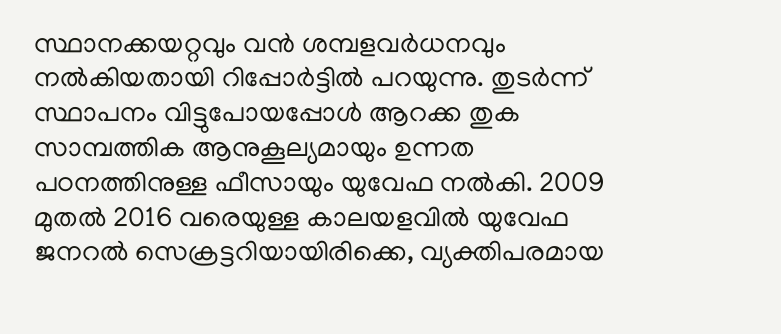സ്ഥാനക്കയറ്റവും വൻ ശമ്പളവർധനവും നൽകിയതായി റിപ്പോർട്ടിൽ പറയുന്നു. തുടര്‍ന്ന് സ്ഥാപനം വിട്ടുപോയപ്പോൾ ആറക്ക തുക സാമ്പത്തിക ആനുകൂല്യമായും ഉന്നത പഠനത്തിനുള്ള ഫീസായും യുവേഫ നൽകി. 2009 മുതൽ 2016 വരെയുള്ള കാലയളവിൽ യുവേഫ ജനറൽ സെക്രട്ടറിയായിരിക്കെ, വ്യക്തിപരമായ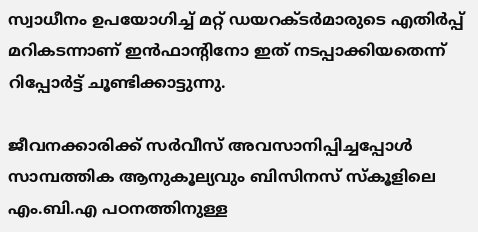സ്വാധീനം ഉപയോഗിച്ച് മറ്റ് ഡയറക്ടർമാരുടെ എതിർപ്പ് മറികടന്നാണ് ഇൻഫാന്‍റിനോ ഇത് നടപ്പാക്കിയതെന്ന് റിപ്പോർട്ട് ചൂണ്ടിക്കാട്ടുന്നു.

ജീവനക്കാരിക്ക് സർവീസ് അവസാനിപ്പിച്ചപ്പോൾ സാമ്പത്തിക ആനുകൂല്യവും ബിസിനസ് സ്കൂളിലെ എം.ബി.എ പഠനത്തിനുള്ള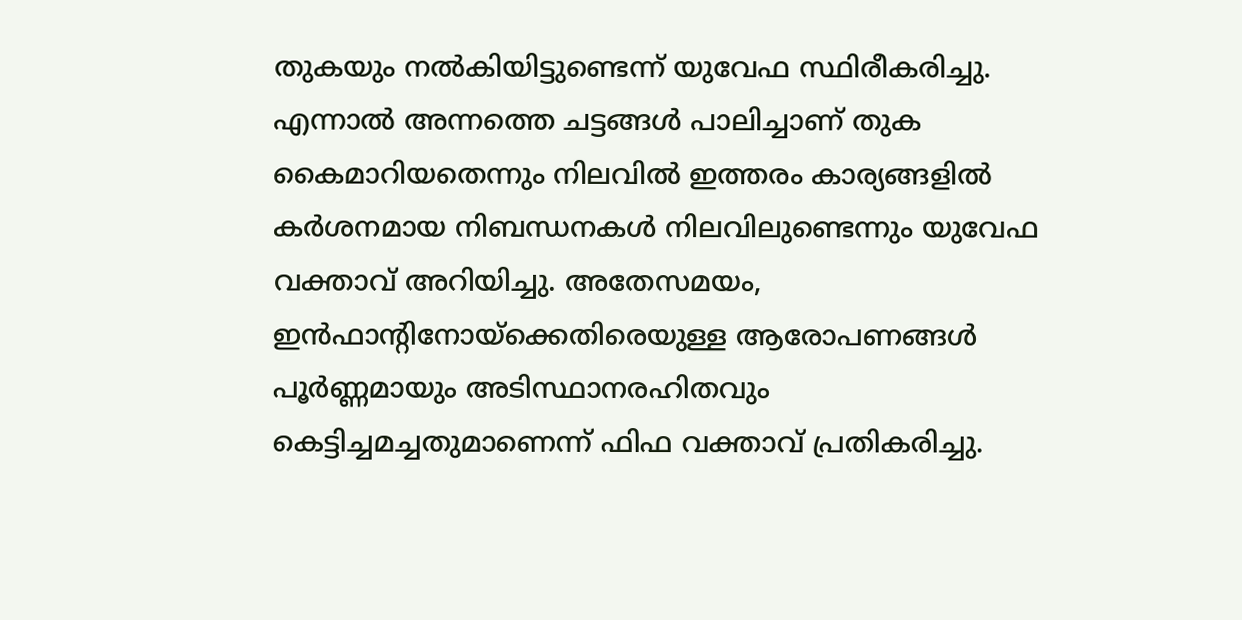തുകയും നൽകിയിട്ടുണ്ടെന്ന് യുവേഫ സ്ഥിരീകരിച്ചു. എന്നാൽ അന്നത്തെ ചട്ടങ്ങൾ പാലിച്ചാണ് തുക കൈമാറിയതെന്നും നിലവിൽ ഇത്തരം കാര്യങ്ങളിൽ കർശനമായ നിബന്ധനകൾ നിലവിലുണ്ടെന്നും യുവേഫ വക്താവ് അറിയിച്ചു. അതേസമയം, ഇൻഫാന്‍റിനോയ്‌ക്കെതിരെയുള്ള ആരോപണങ്ങൾ പൂർണ്ണമായും അടിസ്ഥാനരഹിതവും കെട്ടിച്ചമച്ചതുമാണെന്ന് ഫിഫ വക്താവ് പ്രതികരിച്ചു.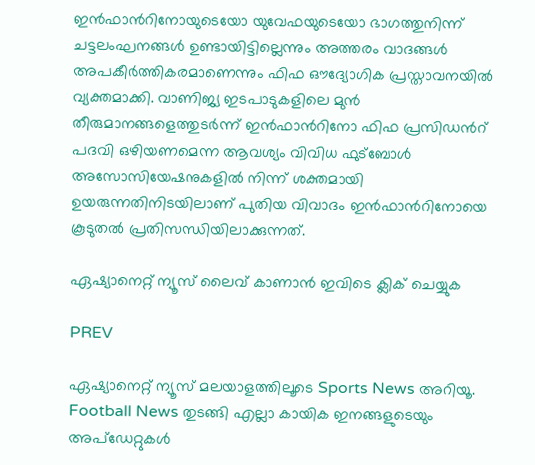ഇൻഫാന്‍റിനോയുടെയോ യുവേഫയുടെയോ ഭാഗത്തുനിന്ന് ചട്ടലംഘനങ്ങൾ ഉണ്ടായിട്ടില്ലെന്നും അത്തരം വാദങ്ങൾ അപകീർത്തികരമാണെന്നും ഫിഫ ഔദ്യോഗിക പ്രസ്താവനയിൽ വ്യക്തമാക്കി. വാണിജ്യ ഇടപാടുകളിലെ മുൻ തീരുമാനങ്ങളെത്തുടർന്ന് ഇൻഫാന്‍റിനോ ഫിഫ പ്രസിഡന്‍റ് പദവി ഒഴിയണമെന്ന ആവശ്യം വിവിധ ഫുട്ബോൾ അസോസിയേഷനുകളിൽ നിന്ന് ശക്തമായി ഉയരുന്നതിനിടയിലാണ് പുതിയ വിവാദം ഇൻഫാന്‍റിനോയെ കൂടുതൽ പ്രതിസന്ധിയിലാക്കുന്നത്.

ഏഷ്യാനെറ്റ് ന്യൂസ് ലൈവ് കാണാന്‍ ഇവിടെ ക്ലിക് ചെയ്യുക

PREV

ഏഷ്യാനെറ്റ് ന്യൂസ് മലയാളത്തിലൂടെ Sports News അറിയൂ.  Football News തുടങ്ങി എല്ലാ കായിക ഇനങ്ങളുടെയും അപ്‌ഡേറ്റുകൾ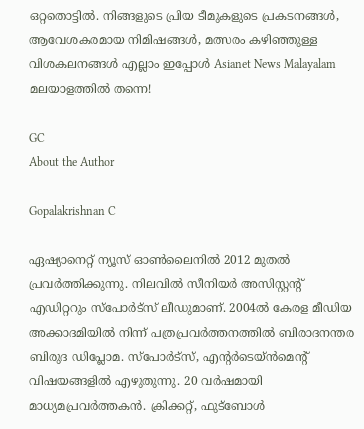ഒറ്റതൊട്ടിൽ. നിങ്ങളുടെ പ്രിയ ടീമുകളുടെ പ്രകടനങ്ങൾ, ആവേശകരമായ നിമിഷങ്ങൾ, മത്സരം കഴിഞ്ഞുള്ള വിശകലനങ്ങൾ എല്ലാം ഇപ്പോൾ Asianet News Malayalam മലയാളത്തിൽ തന്നെ!

GC
About the Author

Gopalakrishnan C

ഏഷ്യാനെറ്റ് ന്യൂസ് ഓണ്‍ലൈനില്‍ 2012 മുതല്‍ പ്രവര്‍ത്തിക്കുന്നു. നിലവില്‍ സീനിയര്‍ അസിസ്റ്റന്‍റ് എഡിറ്ററും സ്പോർട്സ് ലീഡുമാണ്. 2004ൽ കേരള മീഡിയ അക്കാദമിയില്‍ നിന്ന് പത്രപ്രവര്‍ത്തനത്തില്‍ ബിരാദനന്തര ബിരുദ ഡിപ്ലോമ. സ്പോര്‍ട്സ്, എന്‍റര്‍ടെയ്ൻമെന്‍റ് വിഷയങ്ങളില്‍ എഴുതുന്നു. 20 വര്‍ഷമായി മാധ്യമപ്രവര്‍ത്തകൻ. ക്രിക്കറ്റ്, ഫുട്ബോള്‍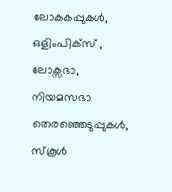ലോകകപ്പുകൾ, ഒളിംപിക്സ് , ലോക്സഭാ, നിയമസഭാ തെരഞ്ഞെടുപ്പുകള്‍, സ്കൂള്‍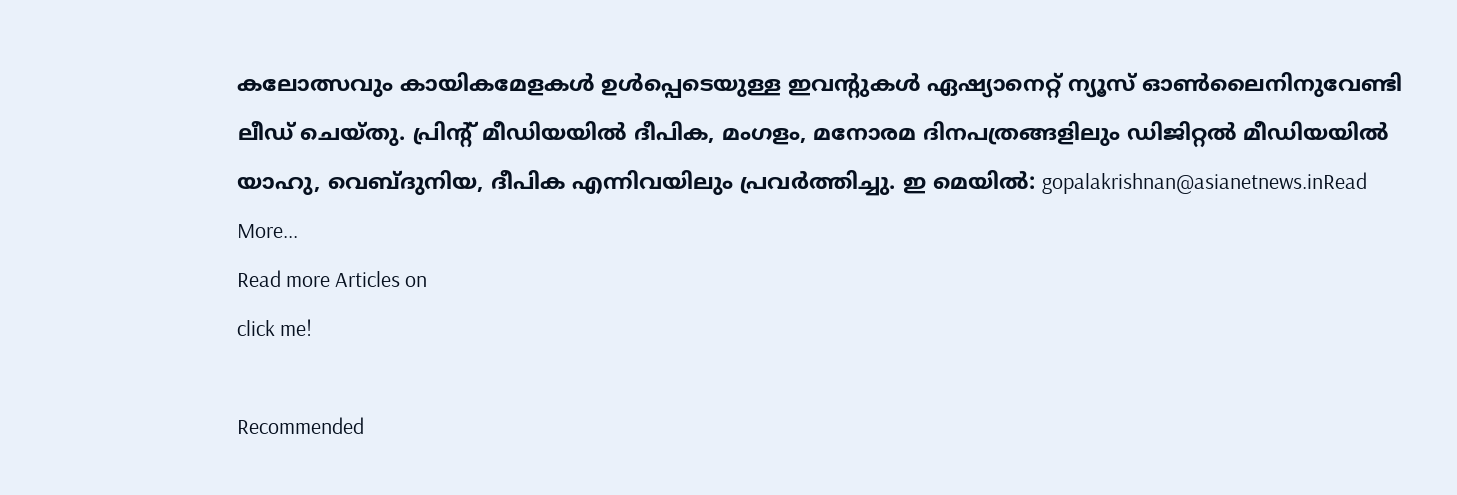കലോത്സവും കായികമേളകള്‍ ഉള്‍പ്പെടെയുള്ള ഇവന്‍റുകള്‍ ഏഷ്യാനെറ്റ് ന്യൂസ് ഓണ്‍ലൈനിനുവേണ്ടി ലീഡ് ചെയ്തു. പ്രിന്‍റ് മീഡിയയില്‍ ദീപിക, മംഗളം, മനോരമ ദിനപത്രങ്ങളിലും ഡിജിറ്റൽ മീഡിയയില്‍ യാഹു, വെബ്ദുനിയ, ദീപിക എന്നിവയിലും പ്രവര്‍ത്തിച്ചു. ഇ മെയില്‍: gopalakrishnan@asianetnews.inRead More...
Read more Articles on
click me!

Recommended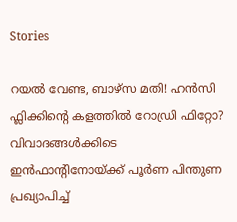Stories

റയല്‍ വേണ്ട, ബാഴ്‌സ മതി! ഹൻസി ഫ്ലിക്കിന്റെ കളത്തില്‍ റോഡ്രി ഫിറ്റോ?
വിവാദങ്ങള്‍ക്കിടെ ഇൻഫാന്‍റിനോയ്ക്ക് പൂര്‍ണ പിന്തുണ പ്രഖ്യാപിച്ച്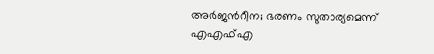അർജന്‍റീന; ഭരണം സുതാര്യമെന്ന് എഎഫ്എ